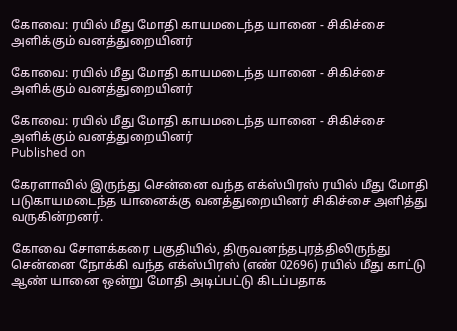கோவை: ரயில் மீது மோதி காயமடைந்த யானை - சிகிச்சை அளிக்கும் வனத்துறையினர்

கோவை: ரயில் மீது மோதி காயமடைந்த யானை - சிகிச்சை அளிக்கும் வனத்துறையினர்

கோவை: ரயில் மீது மோதி காயமடைந்த யானை - சிகிச்சை அளிக்கும் வனத்துறையினர்
Published on

கேரளாவில் இருந்து சென்னை வந்த எக்ஸ்பிரஸ் ரயில் மீது மோதி படுகாயமடைந்த யானைக்கு வனத்துறையினர் சிகிச்சை அளித்து வருகின்றனர்.

கோவை சோளக்கரை பகுதியில், திருவனந்தபுரத்திலிருந்து சென்னை நோக்கி வந்த எக்ஸ்பிரஸ் (எண் 02696) ரயில் மீது காட்டு ஆண் யானை ஒன்று மோதி அடிப்பட்டு கிடப்பதாக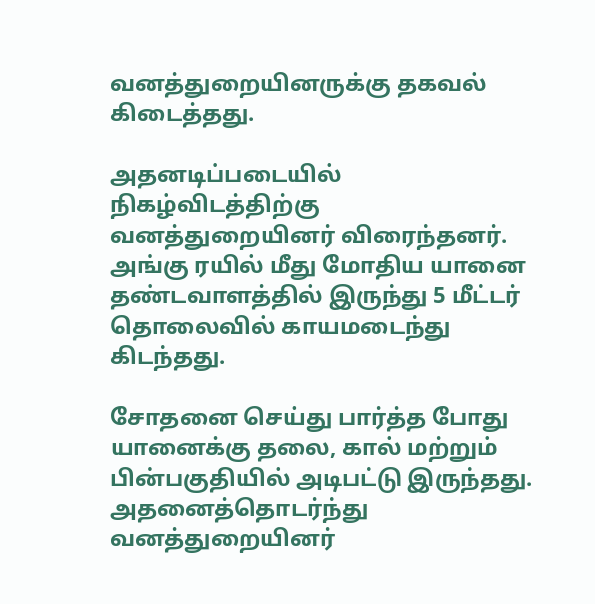வனத்துறையினருக்கு தகவல் கிடைத்தது.

அதனடிப்படையில் நிகழ்விடத்திற்கு வனத்துறையினர் விரைந்தனர். அங்கு ரயில் மீது மோதிய யானை தண்டவாளத்தில் இருந்து 5 மீட்டர் தொலைவில் காயமடைந்து கிடந்தது.

சோதனை செய்து பார்த்த போது யானைக்கு தலை, கால் மற்றும் பின்பகுதியில் அடிபட்டு இருந்தது. அதனைத்தொடர்ந்து வனத்துறையினர்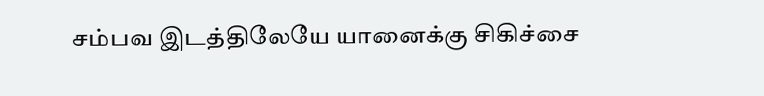சம்பவ இடத்திலேயே யானைக்கு சிகிச்சை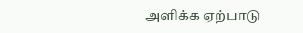அளிக்க ஏற்பாடு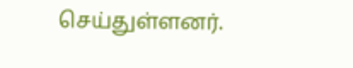செய்துள்ளனர்.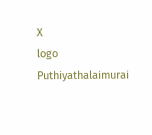X
logo
Puthiyathalaimurai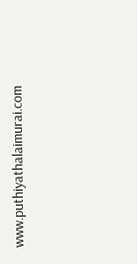www.puthiyathalaimurai.com